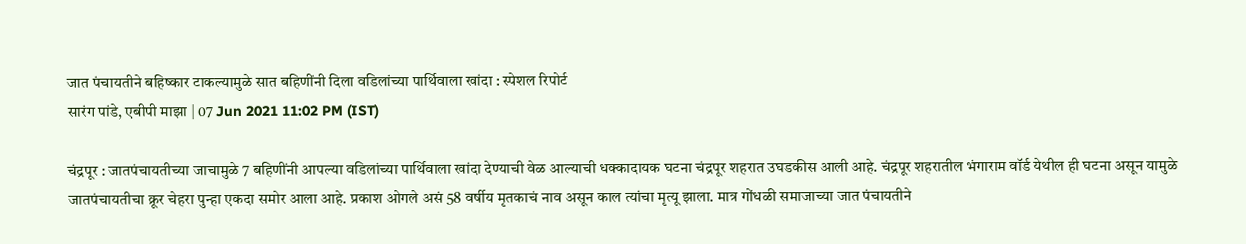जात पंचायतीने बहिष्कार टाकल्यामुळे सात बहिणींनी दिला वडिलांच्या पार्थिवाला खांदा : स्पेशल रिपोर्ट
सारंग पांडे, एबीपी माझा | 07 Jun 2021 11:02 PM (IST)

चंद्रपूर : जातपंचायतीच्या जाचामुळे 7 बहिणींनी आपल्या वडिलांच्या पार्थिवाला खांदा देण्याची वेळ आल्याची धक्कादायक घटना चंद्रपूर शहरात उघडकीस आली आहे. चंद्रपूर शहरातील भंगाराम वॉर्ड येथील ही घटना असून यामुळे जातपंचायतीचा क्रूर चेहरा पुन्हा एकदा समोर आला आहे. प्रकाश ओगले असं 58 वर्षीय मृतकाचं नाव असून काल त्यांचा मृत्यू झाला. मात्र गोंधळी समाजाच्या जात पंचायतीने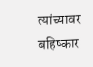त्यांच्यावर बहिष्कार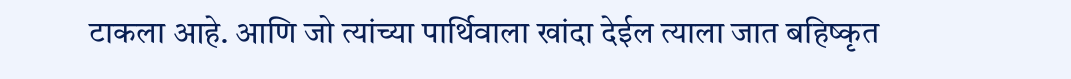टाकला आहे. आणि जो त्यांच्या पार्थिवाला खांदा देईल त्याला जात बहिष्कृत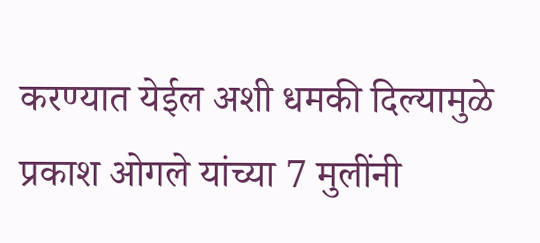करण्यात येईल अशी धमकी दिल्यामुळे प्रकाश ओगले यांच्या 7 मुलींनी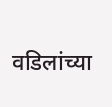वडिलांच्या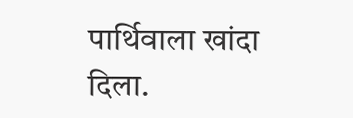पार्थिवाला खांदा दिला.